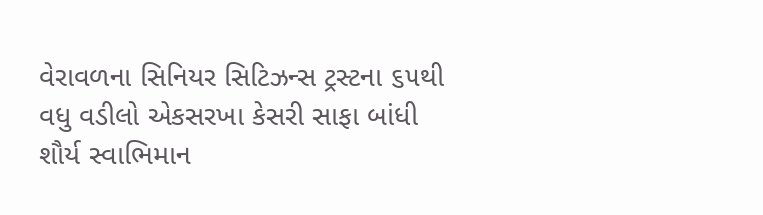વેરાવળના સિનિયર સિટિઝન્સ ટ્રસ્ટના ૬૫થી વધુ વડીલો એકસરખા કેસરી સાફા બાંધી શૌર્ય સ્વાભિમાન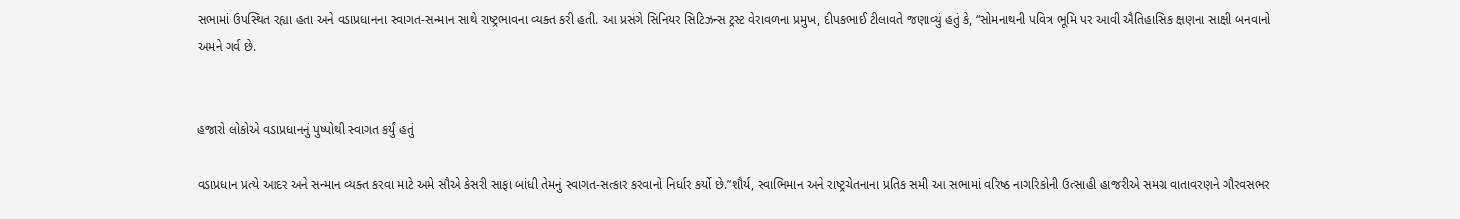સભામાં ઉપસ્થિત રહ્યા હતા અને વડાપ્રધાનના સ્વાગત-સન્માન સાથે રાષ્ટ્રભાવના વ્યક્ત કરી હતી. આ પ્રસંગે સિનિયર સિટિઝન્સ ટ્રસ્ટ વેરાવળના પ્રમુખ, દીપકભાઈ ટીલાવતે જણાવ્યું હતું કે, “સોમનાથની પવિત્ર ભૂમિ પર આવી ઐતિહાસિક ક્ષણના સાક્ષી બનવાનો અમને ગર્વ છે.


હજારો લોકોએ વડાપ્રધાનનું પુષ્પોથી સ્વાગત કર્યું હતું

વડાપ્રધાન પ્રત્યે આદર અને સન્માન વ્યક્ત કરવા માટે અમે સૌએ કેસરી સાફા બાંધી તેમનું સ્વાગત-સત્કાર કરવાનો નિર્ધાર કર્યો છે.”શૌર્ય, સ્વાભિમાન અને રાષ્ટ્રચેતનાના પ્રતિક સમી આ સભામાં વરિષ્ઠ નાગરિકોની ઉત્સાહી હાજરીએ સમગ્ર વાતાવરણને ગૌરવસભર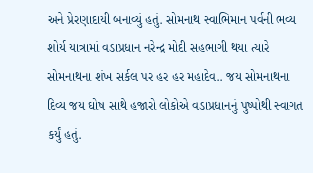અને પ્રેરણાદાયી બનાવ્યું હતું. સોમનાથ સ્વાભિમાન પર્વની ભવ્ય શોર્ય યાત્રામાં વડાપ્રધાન નરેન્દ્ર મોદી સહભાગી થયા ત્યારે સોમનાથના શંખ સર્કલ પર હર હર મહાદેવ.. જય સોમનાથના દિવ્ય જય ઘોષ સાથે હજારો લોકોએ વડાપ્રધાનનું પુષ્પોથી સ્વાગત કર્યું હતું.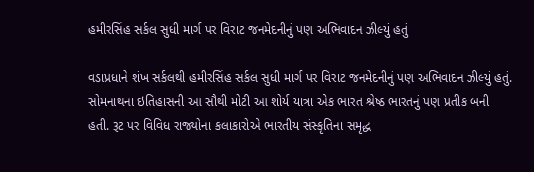હમીરસિંહ સર્કલ સુધી માર્ગ પર વિરાટ જનમેદનીનું પણ અભિવાદન ઝીલ્યું હતું

વડાપ્રધાને શંખ સર્કલથી હમીરસિંહ સર્કલ સુધી માર્ગ પર વિરાટ જનમેદનીનું પણ અભિવાદન ઝીલ્યું હતું. સોમનાથના ઇતિહાસની આ સૌથી મોટી આ શોર્ય યાત્રા એક ભારત શ્રેષ્ઠ ભારતનું પણ પ્રતીક બની હતી. રૂટ પર વિવિધ રાજ્યોના કલાકારોએ ભારતીય સંસ્કૃતિના સમૃદ્ધ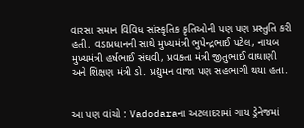વારસા સમાન વિવિધ સાંસ્કૃતિક કૃતિઓની પણ પણ પ્રસ્તુતિ કરી હતી. વડાપ્રધાનની સાથે મુખ્યમંત્રી ભુપેન્દ્રભાઈ પટેલ, નાયબ મુખ્યમંત્રી હર્ષભાઈ સંઘવી, પ્રવક્તા મંત્રી જીતુભાઈ વાઘાણી અને શિક્ષણ મંત્રી ડો. પ્રદ્યુમન વાજા પણ સહભાગી થયા હતા.


આ પણ વાંચો : Vadodaraના અટલાદરામાં ગાય ડ્રેનેજમાં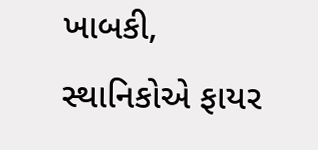ખાબકી, સ્થાનિકોએ ફાયર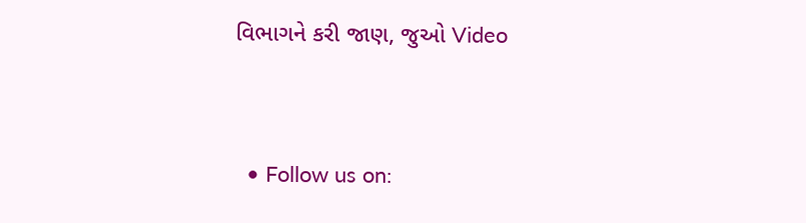વિભાગને કરી જાણ, જુઓ Video




  • Follow us on: